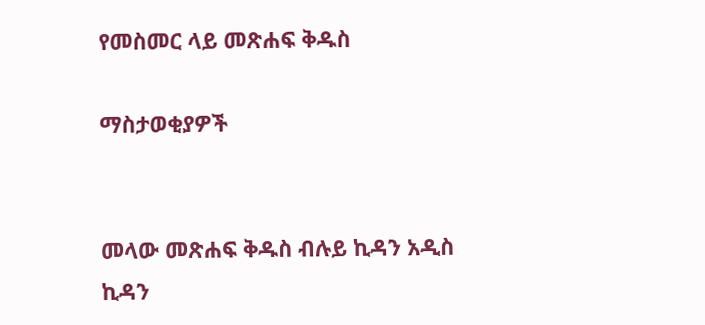የመስመር ላይ መጽሐፍ ቅዱስ

ማስታወቂያዎች


መላው መጽሐፍ ቅዱስ ብሉይ ኪዳን አዲስ ኪዳን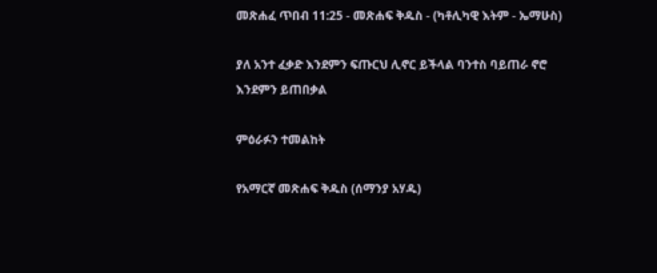መጽሐፈ ጥበብ 11:25 - መጽሐፍ ቅዱስ - (ካቶሊካዊ እትም - ኤማሁስ)

ያለ አንተ ፈቃድ እንደምን ፍጡርህ ሊኖር ይችላል ባንተስ ባይጠራ ኖሮ እንደምን ይጠበቃል

ምዕራፉን ተመልከት

የአማርኛ መጽሐፍ ቅዱስ (ሰማንያ አሃዱ)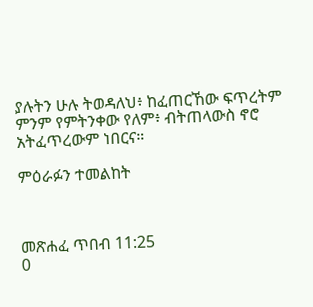ያሉትን ሁሉ ትወዳለህ፥ ከፈጠርኸው ፍጥረትም ምንም የምትንቀው የለም፥ ብትጠላውስ ኖሮ አትፈጥረውም ነበርና።

ምዕራፉን ተመልከት



መጽሐፈ ጥበብ 11:25
0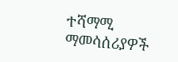ተሻማሚ ማመሳሰሪያዎች